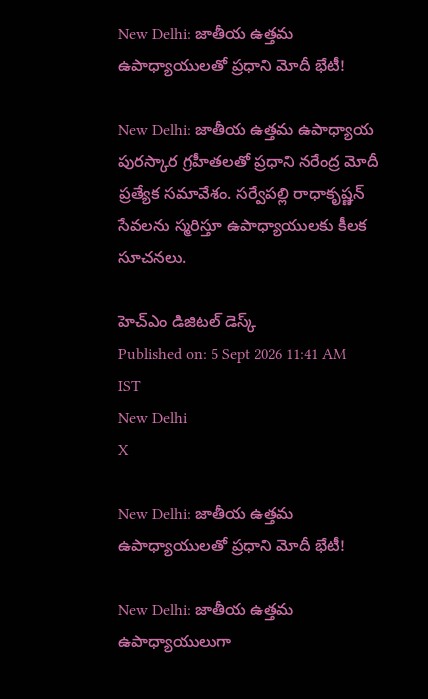New Delhi: జాతీయ ఉత్తమ ఉపాధ్యాయులతో ప్రధాని మోదీ భేటీ!

New Delhi: జాతీయ ఉత్తమ ఉపాధ్యాయ పురస్కార గ్రహీతలతో ప్రధాని నరేంద్ర మోదీ ప్రత్యేక సమావేశం. సర్వేపల్లి రాధాకృష్ణన్‌ సేవలను స్మరిస్తూ ఉపాధ్యాయులకు కీలక సూచనలు.

హెచ్ఎం డిజిటల్ డెస్క్
Published on: 5 Sept 2026 11:41 AM IST
New Delhi
X

New Delhi: జాతీయ ఉత్తమ ఉపాధ్యాయులతో ప్రధాని మోదీ భేటీ!

New Delhi: జాతీయ ఉత్తమ ఉపాధ్యాయులుగా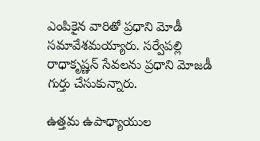ఎంపికైన వారితో ప్రధాని మోడీ సమావేశమయ్యారు. సర్వేపల్లి రాధాకృష్ణన్ సేవలను ప్రధాని మోజడీ గుర్తు చేసుకున్నారు.

ఉత్తమ ఉపాధ్యాయుల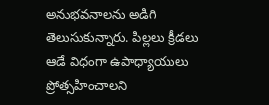అనుభవనాలను అడిగి తెలుసుకున్నారు. పిల్లలు క్రీడలు ఆడే విధంగా ఉపాధ్యాయులు ప్రోత్సహించాలని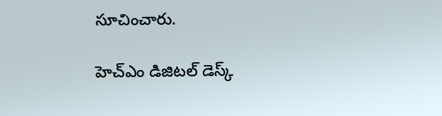సూచించారు.

హెచ్ఎం డిజిటల్ డెస్క్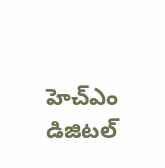హెచ్ఎం డిజిటల్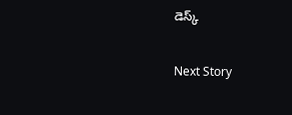డెస్క్

Next Story